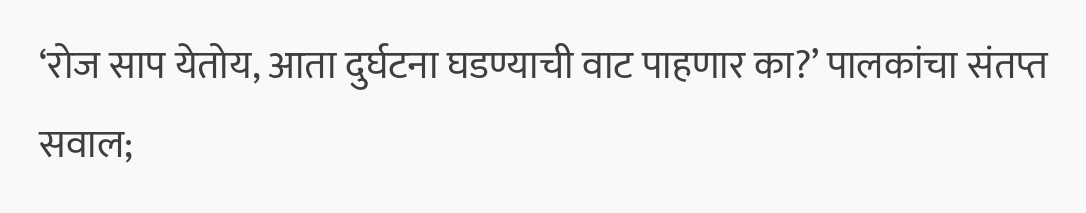‘रोज साप येतोय, आता दुर्घटना घडण्याची वाट पाहणार का?’ पालकांचा संतप्त सवाल;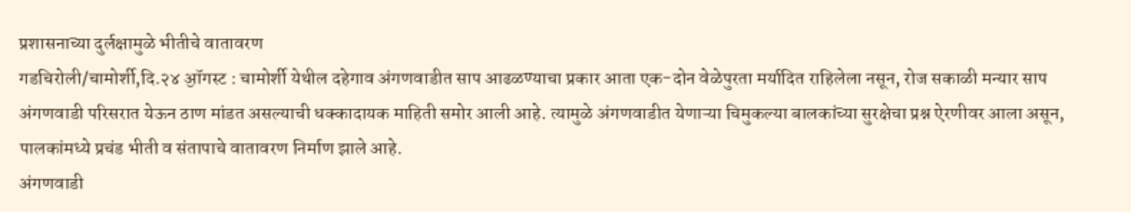प्रशासनाच्या दुर्लक्षामुळे भीतीचे वातावरण
गडचिरोली/चामोर्शी,दि.२४ ॶॉगस्ट : चामोर्शी येथील दहेगाव अंगणवाडीत साप आढळण्याचा प्रकार आता एक-दोन वेळेपुरता मर्यादित राहिलेला नसून, रोज सकाळी मन्यार साप अंगणवाडी परिसरात येऊन ठाण मांडत असल्याची धक्कादायक माहिती समोर आली आहे. त्यामुळे अंगणवाडीत येणाऱ्या चिमुकल्या बालकांच्या सुरक्षेचा प्रश्न ऐरणीवर आला असून, पालकांमध्ये प्रचंड भीती व संतापाचे वातावरण निर्माण झाले आहे.
अंगणवाडी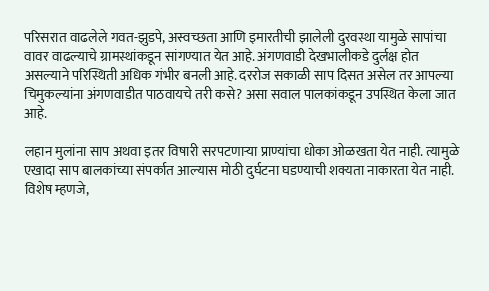परिसरात वाढलेले गवत-झुडपे, अस्वच्छता आणि इमारतीची झालेली दुरवस्था यामुळे सापांचा वावर वाढल्याचे ग्रामस्थांकडून सांगण्यात येत आहे. अंगणवाडी देखभालीकडे दुर्लक्ष होत असल्याने परिस्थिती अधिक गंभीर बनली आहे. दररोज सकाळी साप दिसत असेल तर आपल्या चिमुकल्यांना अंगणवाडीत पाठवायचे तरी कसे? असा सवाल पालकांकडून उपस्थित केला जात आहे.

लहान मुलांना साप अथवा इतर विषारी सरपटणाऱ्या प्राण्यांचा धोका ओळखता येत नाही. त्यामुळे एखादा साप बालकांच्या संपर्कात आल्यास मोठी दुर्घटना घडण्याची शक्यता नाकारता येत नाही. विशेष म्हणजे,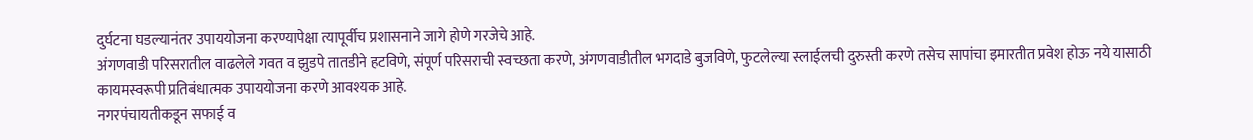दुर्घटना घडल्यानंतर उपाययोजना करण्यापेक्षा त्यापूर्वीच प्रशासनाने जागे होणे गरजेचे आहे.
अंगणवाडी परिसरातील वाढलेले गवत व झुडपे तातडीने हटविणे, संपूर्ण परिसराची स्वच्छता करणे, अंगणवाडीतील भगदाडे बुजविणे, फुटलेल्या स्लाईलची दुरुस्ती करणे तसेच सापांचा इमारतीत प्रवेश होऊ नये यासाठी कायमस्वरूपी प्रतिबंधात्मक उपाययोजना करणे आवश्यक आहे.
नगरपंचायतीकडून सफाई व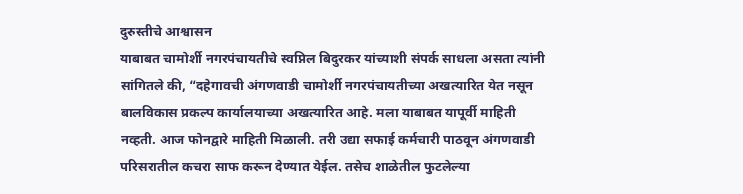दुरुस्तीचे आश्वासन
याबाबत चामोर्शी नगरपंचायतीचे स्वप्निल बिदुरकर यांच्याशी संपर्क साधला असता त्यांनी सांगितले की, “दहेगावची अंगणवाडी चामोर्शी नगरपंचायतीच्या अखत्यारित येत नसून बालविकास प्रकल्प कार्यालयाच्या अखत्यारित आहे. मला याबाबत यापूर्वी माहिती नव्हती. आज फोनद्वारे माहिती मिळाली. तरी उद्या सफाई कर्मचारी पाठवून अंगणवाडी परिसरातील कचरा साफ करून देण्यात येईल. तसेच शाळेतील फुटलेल्या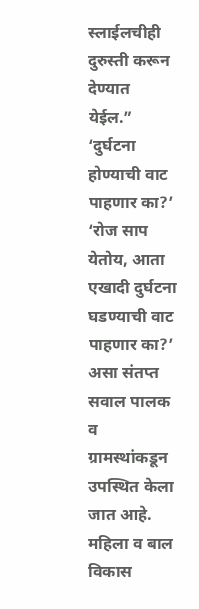स्लाईलचीही दुरुस्ती करून देण्यात येईल.”
‘दुर्घटना होण्याची वाट पाहणार का?’
‘रोज साप येतोय, आता एखादी दुर्घटना घडण्याची वाट पाहणार का?’ असा संतप्त सवाल पालक व ग्रामस्थांकडून उपस्थित केला जात आहे. महिला व बाल विकास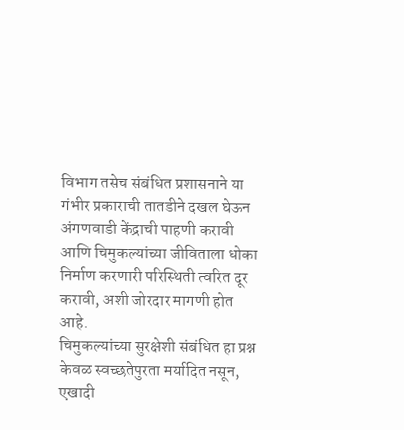विभाग तसेच संबंधित प्रशासनाने या गंभीर प्रकाराची तातडीने दखल घेऊन अंगणवाडी केंद्राची पाहणी करावी आणि चिमुकल्यांच्या जीविताला धोका निर्माण करणारी परिस्थिती त्वरित दूर करावी, अशी जोरदार मागणी होत आहे.
चिमुकल्यांच्या सुरक्षेशी संबंधित हा प्रश्न केवळ स्वच्छतेपुरता मर्यादित नसून, एखादी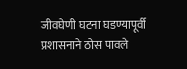जीवघेणी घटना घडण्यापूर्वी प्रशासनाने ठोस पावले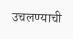उचलण्याची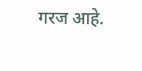गरज आहे.